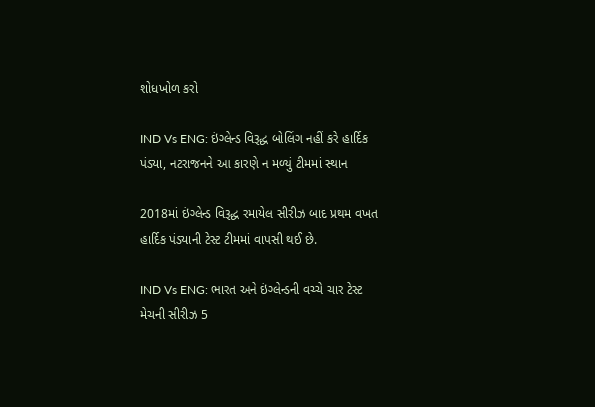શોધખોળ કરો

IND Vs ENG: ઇંગ્લેન્ડ વિરૂદ્ધ બોલિંગ નહીં કરે હાર્દિક પંડ્યા, નટરાજનને આ કારણે ન મળ્યું ટીમમાં સ્થાન

2018માં ઇંગ્લેન્ડ વિરૂદ્ધ રમાયેલ સીરીઝ બાદ પ્રથમ વખત હાર્દિક પંડ્યાની ટેસ્ટ ટીમમાં વાપસી થઈ છે.

IND Vs ENG: ભારત અને ઇંગ્લેન્ડની વચ્ચે ચાર ટેસ્ટ મેચની સીરીઝ 5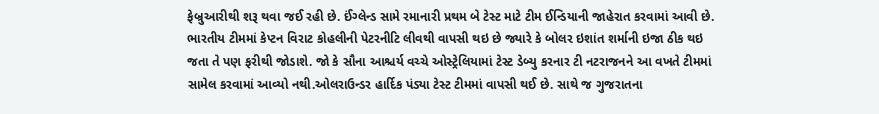ફેબ્રુઆરીથી શરૂ થવા જઈ રહી છે. ઈંગ્લેન્ડ સામે રમાનારી પ્રથમ બે ટેસ્ટ માટે ટીમ ઈન્ડિયાની જાહેરાત કરવામાં આવી છે. ભારતીય ટીમમાં કેપ્ટન વિરાટ કોહલીની પેટરનીટિ લીવથી વાપસી થઇ છે જ્યારે કે બોલર ઇશાંત શર્માની ઇજા ઠીક થઇ જતા તે પણ ફરીથી જોડાશે. જો કે સૌના આશ્ચર્ય વચ્ચે ઓસ્ટ્રેલિયામાં ટેસ્ટ ડેબ્યુ કરનાર ટી નટરાજનને આ વખતે ટીમમાં સામેલ કરવામાં આવ્યો નથી.ઓલરાઉન્ડર હાર્દિક પંડ્યા ટેસ્ટ ટીમમાં વાપસી થઈ છે. સાથે જ ગુજરાતના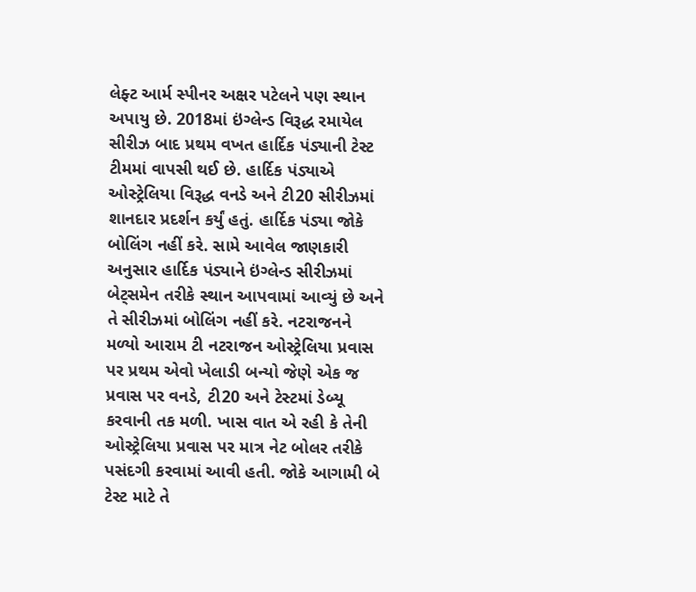લેફ્ટ આર્મ સ્પીનર અક્ષર પટેલને પણ સ્થાન અપાયુ છે. 2018માં ઇંગ્લેન્ડ વિરૂદ્ધ રમાયેલ સીરીઝ બાદ પ્રથમ વખત હાર્દિક પંડ્યાની ટેસ્ટ ટીમમાં વાપસી થઈ છે. હાર્દિક પંડ્યાએ ઓસ્ટ્રેલિયા વિરૂદ્ધ વનડે અને ટી20 સીરીઝમાં શાનદાર પ્રદર્શન કર્યું હતું. હાર્દિક પંડ્યા જોકે બોલિંગ નહીં કરે. સામે આવેલ જાણકારી અનુસાર હાર્દિક પંડ્યાને ઇંગ્લેન્ડ સીરીઝમાં બેટ્સમેન તરીકે સ્થાન આપવામાં આવ્યું છે અને તે સીરીઝમાં બોલિંગ નહીં કરે. નટરાજનને મળ્યો આરામ ટી નટરાજન ઓસ્ટ્રેલિયા પ્રવાસ પર પ્રથમ એવો ખેલાડી બન્યો જેણે એક જ પ્રવાસ પર વનડે, ટી20 અને ટેસ્ટમાં ડેબ્યૂ કરવાની તક મળી. ખાસ વાત એ રહી કે તેની ઓસ્ટ્રેલિયા પ્રવાસ પર માત્ર નેટ બોલર તરીકે પસંદગી કરવામાં આવી હતી. જોકે આગામી બે ટેસ્ટ માટે તે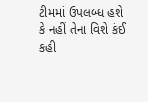ટીમમાં ઉપલબ્ધ હશે કે નહીં તેના વિશે કંઈ કહી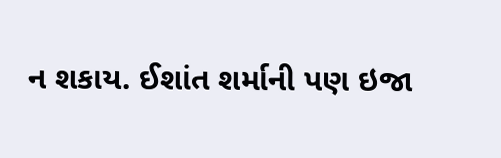ન શકાય. ઈશાંત શર્માની પણ ઇજા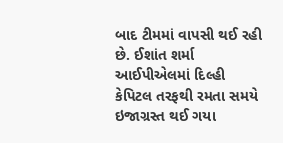બાદ ટીમમાં વાપસી થઈ રહી છે. ઈશાંત શર્મા આઈપીએલમાં દિલ્હી કેપિટલ તરફથી રમતા સમયે ઇજાગ્રસ્ત થઈ ગયા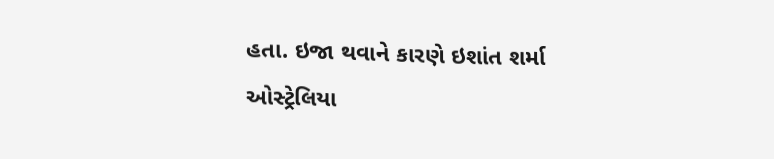હતા. ઇજા થવાને કારણે ઇશાંત શર્મા ઓસ્ટ્રેલિયા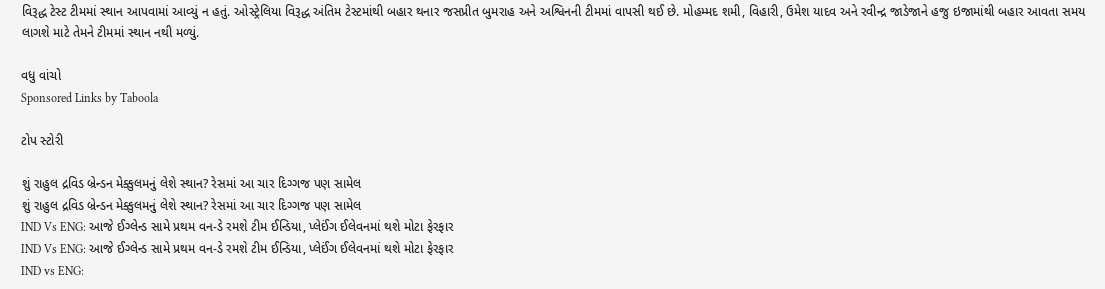વિરૂદ્ધ ટેસ્ટ ટીમમાં સ્થાન આપવામાં આવ્યું ન હતું. ઓસ્ટ્રેલિયા વિરૂદ્ધ અંતિમ ટેસ્ટમાંથી બહાર થનાર જસપ્રીત બુમરાહ અને અશ્વિનની ટીમમાં વાપસી થઈ છે. મોહમ્મદ શમી, વિહારી, ઉમેશ યાદવ અને રવીન્દ્ર જાડેજાને હજુ ઇજામાંથી બહાર આવતા સમય લાગશે માટે તેમને ટીમમાં સ્થાન નથી મળ્યું.

વધુ વાંચો
Sponsored Links by Taboola

ટોપ સ્ટોરી

શું રાહુલ દ્રવિડ બ્રેન્ડન મેક્કુલમનું લેશે સ્થાન? રેસમાં આ ચાર દિગ્ગજ પણ સામેલ
શું રાહુલ દ્રવિડ બ્રેન્ડન મેક્કુલમનું લેશે સ્થાન? રેસમાં આ ચાર દિગ્ગજ પણ સામેલ
IND Vs ENG: આજે ઈગ્લેન્ડ સામે પ્રથમ વન-ડે રમશે ટીમ ઈન્ડિયા, પ્લેઈંગ ઈલેવનમાં થશે મોટા ફેરફાર
IND Vs ENG: આજે ઈગ્લેન્ડ સામે પ્રથમ વન-ડે રમશે ટીમ ઈન્ડિયા, પ્લેઈંગ ઈલેવનમાં થશે મોટા ફેરફાર
IND vs ENG: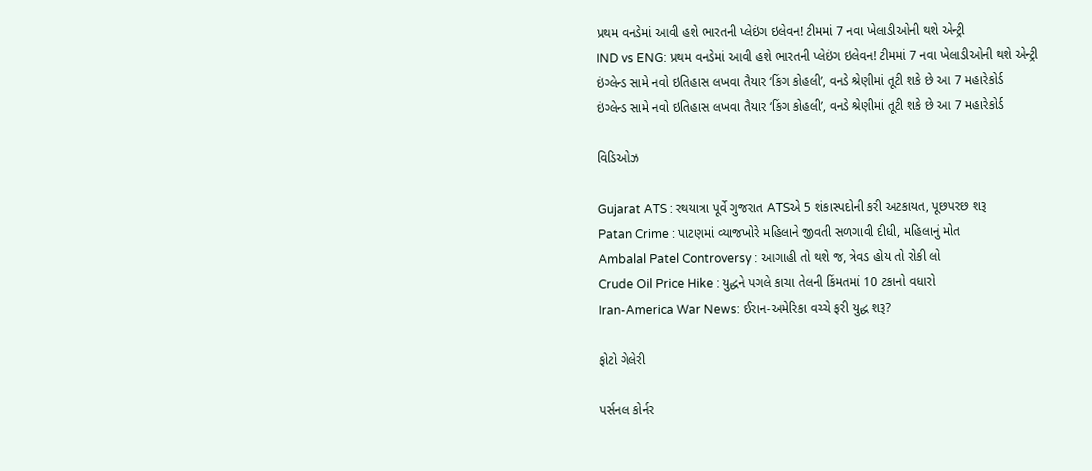પ્રથમ વનડેમાં આવી હશે ભારતની પ્લેઇંગ ઇલેવન! ટીમમાં 7 નવા ખેલાડીઓની થશે એન્ટ્રી
IND vs ENG: પ્રથમ વનડેમાં આવી હશે ભારતની પ્લેઇંગ ઇલેવન! ટીમમાં 7 નવા ખેલાડીઓની થશે એન્ટ્રી
ઇંગ્લેન્ડ સામે નવો ઇતિહાસ લખવા તૈયાર ‘કિંગ કોહલી’, વનડે શ્રેણીમાં તૂટી શકે છે આ 7 મહારેકોર્ડ
ઇંગ્લેન્ડ સામે નવો ઇતિહાસ લખવા તૈયાર ‘કિંગ કોહલી’, વનડે શ્રેણીમાં તૂટી શકે છે આ 7 મહારેકોર્ડ

વિડિઓઝ

Gujarat ATS : રથયાત્રા પૂર્વે ગુજરાત ATSએ 5 શંકાસ્પદોની કરી અટકાયત, પૂછપરછ શરૂ
Patan Crime : પાટણમાં વ્યાજખોરે મહિલાને જીવતી સળગાવી દીધી, મહિલાનું મોત
Ambalal Patel Controversy : આગાહી તો થશે જ, ત્રેવડ હોય તો રોકી લો
Crude Oil Price Hike : યુદ્ધને પગલે કાચા તેલની કિંમતમાં 10 ટકાનો વધારો
Iran-America War News: ઈરાન-અમેરિકા વચ્ચે ફરી યુદ્ધ શરૂ?

ફોટો ગેલેરી

પર્સનલ કોર્નર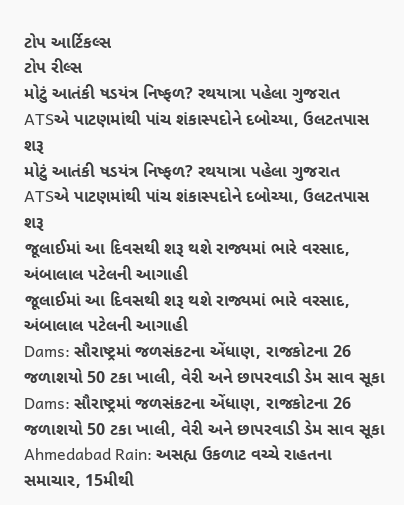ટોપ આર્ટિકલ્સ
ટોપ રીલ્સ
મોટું આતંકી ષડયંત્ર નિષ્ફળ? રથયાત્રા પહેલા ગુજરાત ATSએ પાટણમાંથી પાંચ શંકાસ્પદોને દબોચ્યા, ઉલટતપાસ શરૂ
મોટું આતંકી ષડયંત્ર નિષ્ફળ? રથયાત્રા પહેલા ગુજરાત ATSએ પાટણમાંથી પાંચ શંકાસ્પદોને દબોચ્યા, ઉલટતપાસ શરૂ
જૂલાઈમાં આ દિવસથી શરૂ થશે રાજ્યમાં ભારે વરસાદ, અંબાલાલ પટેલની આગાહી
જૂલાઈમાં આ દિવસથી શરૂ થશે રાજ્યમાં ભારે વરસાદ, અંબાલાલ પટેલની આગાહી
Dams: સૌરાષ્ટ્રમાં જળસંકટના એંધાણ, રાજકોટના 26 જળાશયો 50 ટકા ખાલી, વેરી અને છાપરવાડી ડેમ સાવ સૂકા
Dams: સૌરાષ્ટ્રમાં જળસંકટના એંધાણ, રાજકોટના 26 જળાશયો 50 ટકા ખાલી, વેરી અને છાપરવાડી ડેમ સાવ સૂકા
Ahmedabad Rain: અસહ્ય ઉકળાટ વચ્ચે રાહતના સમાચાર, 15મીથી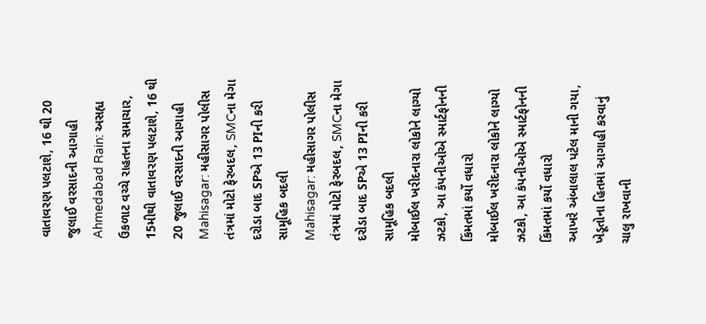વાતાવરણ પલટાશે, 16 થી 20 જુલાઈ વરસાદની આગાહી
Ahmedabad Rain: અસહ્ય ઉકળાટ વચ્ચે રાહતના સમાચાર, 15મીથી વાતાવરણ પલટાશે, 16 થી 20 જુલાઈ વરસાદની આગાહી
Mahisagar: મહીસાગર પોલીસ તંત્રમાં મોટો ફેરબદલ, SMCના મેગા દરોડા બાદ SPએ 13 PIની કરી સામૂહિક બદલી
Mahisagar: મહીસાગર પોલીસ તંત્રમાં મોટો ફેરબદલ, SMCના મેગા દરોડા બાદ SPએ 13 PIની કરી સામૂહિક બદલી
મોબાઈલ ખરીદનારા લોકોને લાગ્યો ઝટકો, આ કંપનીઓએ સ્માર્ટફોનની કિંમતમાં કર્યો વધારો
મોબાઈલ ખરીદનારા લોકોને લાગ્યો ઝટકો, આ કંપનીઓએ સ્માર્ટફોનની કિંમતમાં કર્યો વધારો
આખરે અંબાલાલ પટેલ માની ગયા,  ખેડૂતોના હિતમાં આગાહી કરવાનું ચાલુ રાખવાની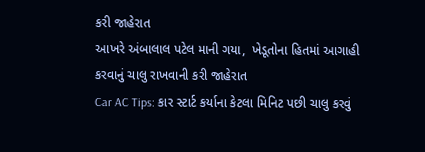કરી જાહેરાત
આખરે અંબાલાલ પટેલ માની ગયા,  ખેડૂતોના હિતમાં આગાહી કરવાનું ચાલુ રાખવાની કરી જાહેરાત
Car AC Tips: કાર સ્ટાર્ટ કર્યાના કેટલા મિનિટ પછી ચાલુ કરવું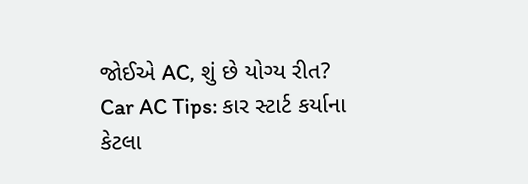જોઈએ AC, શું છે યોગ્ય રીત?
Car AC Tips: કાર સ્ટાર્ટ કર્યાના કેટલા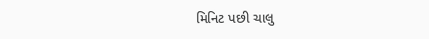મિનિટ પછી ચાલુ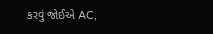કરવું જોઈએ AC,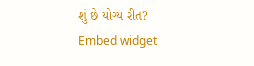શું છે યોગ્ય રીત?
Embed widget